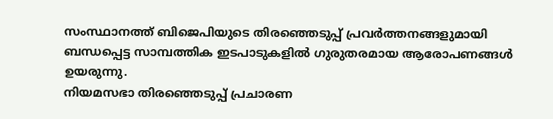സംസ്ഥാനത്ത് ബിജെപിയുടെ തിരഞ്ഞെടുപ്പ് പ്രവർത്തനങ്ങളുമായി ബന്ധപ്പെട്ട സാമ്പത്തിക ഇടപാടുകളിൽ ഗുരുതരമായ ആരോപണങ്ങൾ ഉയരുന്നു.
നിയമസഭാ തിരഞ്ഞെടുപ്പ് പ്രചാരണ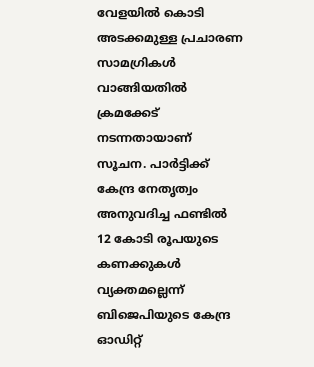വേളയിൽ കൊടി അടക്കമുള്ള പ്രചാരണ സാമഗ്രികൾ വാങ്ങിയതിൽ ക്രമക്കേട് നടന്നതായാണ് സൂചന. പാർട്ടിക്ക് കേന്ദ്ര നേതൃത്വം അനുവദിച്ച ഫണ്ടിൽ 12 കോടി രൂപയുടെ കണക്കുകൾ വ്യക്തമല്ലെന്ന് ബിജെപിയുടെ കേന്ദ്ര ഓഡിറ്റ്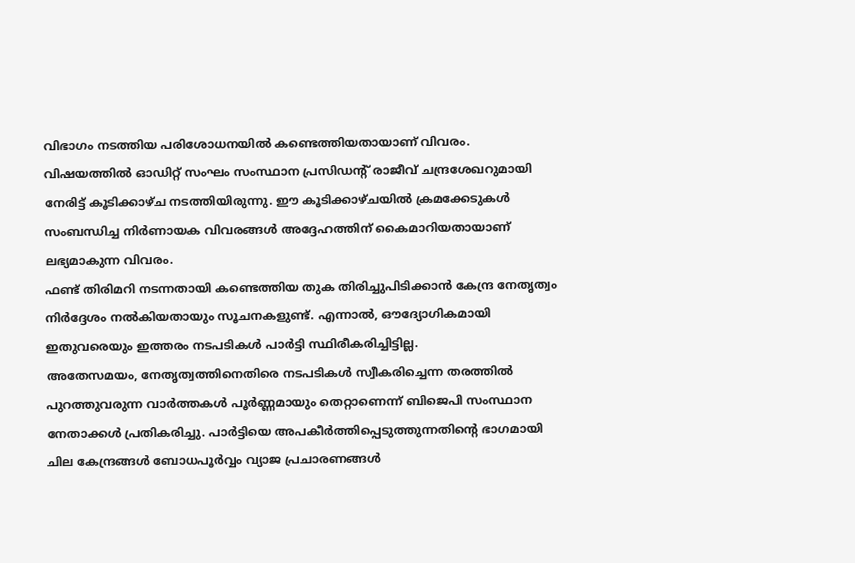വിഭാഗം നടത്തിയ പരിശോധനയിൽ കണ്ടെത്തിയതായാണ് വിവരം.
വിഷയത്തിൽ ഓഡിറ്റ് സംഘം സംസ്ഥാന പ്രസിഡന്റ് രാജീവ് ചന്ദ്രശേഖറുമായി നേരിട്ട് കൂടിക്കാഴ്ച നടത്തിയിരുന്നു. ഈ കൂടിക്കാഴ്ചയിൽ ക്രമക്കേടുകൾ സംബന്ധിച്ച നിർണായക വിവരങ്ങൾ അദ്ദേഹത്തിന് കൈമാറിയതായാണ് ലഭ്യമാകുന്ന വിവരം.
ഫണ്ട് തിരിമറി നടന്നതായി കണ്ടെത്തിയ തുക തിരിച്ചുപിടിക്കാൻ കേന്ദ്ര നേതൃത്വം നിർദ്ദേശം നൽകിയതായും സൂചനകളുണ്ട്. എന്നാൽ, ഔദ്യോഗികമായി ഇതുവരെയും ഇത്തരം നടപടികൾ പാർട്ടി സ്ഥിരീകരിച്ചിട്ടില്ല.
അതേസമയം, നേതൃത്വത്തിനെതിരെ നടപടികൾ സ്വീകരിച്ചെന്ന തരത്തിൽ പുറത്തുവരുന്ന വാർത്തകൾ പൂർണ്ണമായും തെറ്റാണെന്ന് ബിജെപി സംസ്ഥാന നേതാക്കൾ പ്രതികരിച്ചു. പാർട്ടിയെ അപകീർത്തിപ്പെടുത്തുന്നതിന്റെ ഭാഗമായി ചില കേന്ദ്രങ്ങൾ ബോധപൂർവ്വം വ്യാജ പ്രചാരണങ്ങൾ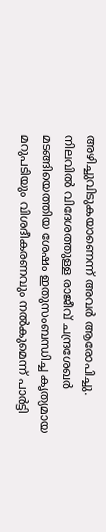അഴിച്ചുവിടുകയാണെന്ന് അവർ ആരോപിച്ചു.
നിലവിൽ വിദേശത്തുള്ള രാജീവ് ചന്ദ്രശേഖർ മടങ്ങിയെത്തിയ ശേഷം ഇതുസംബന്ധിച്ച കൃത്യമായ മറുപടിയും വിശദീകരണവും നൽകുമെന്ന് പാർട്ടി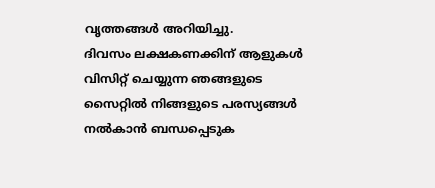വൃത്തങ്ങൾ അറിയിച്ചു.
ദിവസം ലക്ഷകണക്കിന് ആളുകൾ വിസിറ്റ് ചെയ്യുന്ന ഞങ്ങളുടെ സൈറ്റിൽ നിങ്ങളുടെ പരസ്യങ്ങൾ നൽകാൻ ബന്ധപ്പെടുക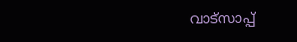വാട്സാപ്പ്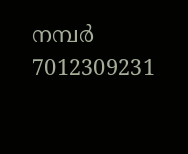നമ്പർ 7012309231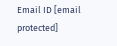Email ID [email protected]